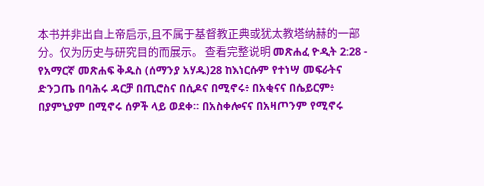本书并非出自上帝启示,且不属于基督教正典或犹太教塔纳赫的一部分。仅为历史与研究目的而展示。 查看完整说明 መጽሐፈ ዮዲት 2:28 - የአማርኛ መጽሐፍ ቅዱስ (ሰማንያ አሃዱ)28 ከእነርሱም የተነሣ መፍራትና ድንጋጤ በባሕሩ ዳርቻ በጢሮስና በሲዶና በሚኖሩ፥ በአቂናና በሴይርም፥ በያምኒያም በሚኖሩ ሰዎች ላይ ወደቀ። በአስቀሎናና በአዛጦንም የሚኖሩ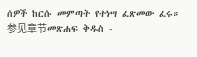ሰዎች ከርሱ መምጣት የተነሣ ፈጽመው ፈሩ። 参见章节መጽሐፍ ቅዱስ -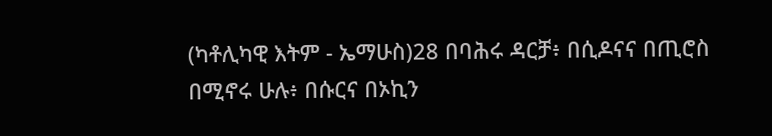(ካቶሊካዊ እትም - ኤማሁስ)28 በባሕሩ ዳርቻ፥ በሲዶናና በጢሮስ በሚኖሩ ሁሉ፥ በሱርና በኦኪን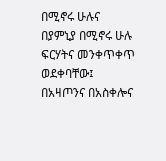በሚኖሩ ሁሉና በያምኒያ በሚኖሩ ሁሉ ፍርሃትና መንቀጥቀጥ ወደቀባቸው፤ በአዛጦንና በአስቀሎና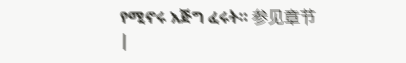የሚኖሩ እጅግ ፈሩት። 参见章节 |